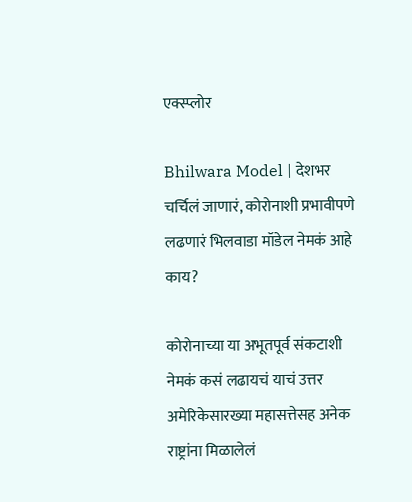एक्स्प्लोर

Bhilwara Model | देशभर चर्चिलं जाणारं, कोरोनाशी प्रभावीपणे लढणारं भिलवाडा मॉडेल नेमकं आहे काय?

कोरोनाच्या या अभूतपूर्व संकटाशी नेमकं कसं लढायचं याचं उत्तर अमेरिकेसारख्या महासत्तेसह अनेक राष्ट्रांना मिळालेलं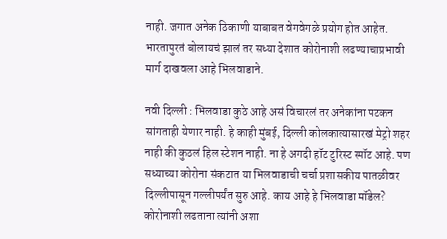नाही. जगात अनेक ठिकाणी याबाबत वेगवेगळे प्रयोग होत आहेत. भारतापुरतं बोलायचं झालं तर सध्या देशात कोरोनाशी लढण्याचाप्रभावी मार्ग दाखवला आहे भिलवाडाने.

नवी दिल्ली : भिलवाडा कुठे आहे असं विचारलं तर अनेकांना पटकन सांगताही येणार नाही. हे काही मुंबई, दिल्ली कोलकात्यासारखं मेट्रो शहर नाही की कुठलं हिल स्टेशन नाही. ना हे अगदी हॉट टुरिस्ट स्पॉट आहे. पण सध्याच्या कोरोना संकटात या भिलवाडाची चर्चा प्रशासकीय पातळीवर दिल्लीपासून गल्लीपर्यंत सुरु आहे. काय आहे हे भिलवाडा मॉडेल? कोरोनाशी लढताना त्यांनी अशा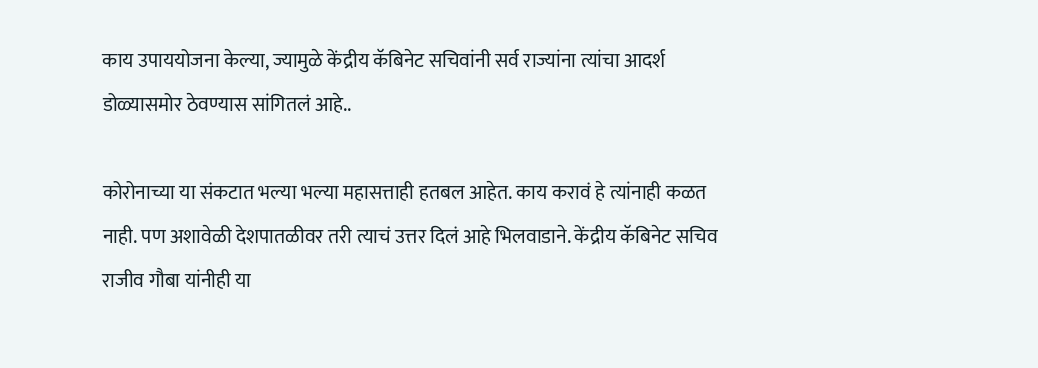काय उपाययोजना केल्या, ज्यामुळे केंद्रीय कॅबिनेट सचिवांनी सर्व राज्यांना त्यांचा आदर्श डोळ्यासमोर ठेवण्यास सांगितलं आहे..

कोरोनाच्या या संकटात भल्या भल्या महासत्ताही हतबल आहेत. काय करावं हे त्यांनाही कळत नाही. पण अशावेळी देशपातळीवर तरी त्याचं उत्तर दिलं आहे भिलवाडाने. केंद्रीय कॅबिनेट सचिव राजीव गौबा यांनीही या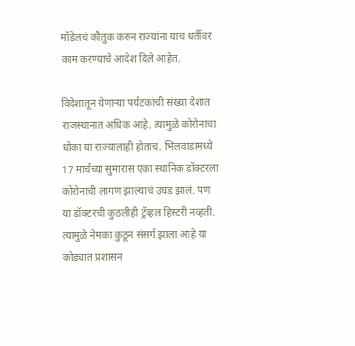मॉडेलचं कौतुक करुन राज्यांना याच धर्तीवर काम करण्याचे आदेश दिले आहेत.

विदेशातून येणाऱ्या पर्यटकांची संख्या देशात राजस्थानात अधिक आहे. त्यामुळे कोरोनाचा धोका या राज्यालाही होताच. भिलवाडामध्ये 17 मार्चच्या सुमारास एका स्थानिक डॉक्टरला कोरोनाची लागण झाल्याचं उघड झालं. पण या डॉक्टरची कुठलीही ट्रॅव्हल हिस्टरी नव्हती. त्यामुळे नेमका कुठून संसर्ग झाला आहे या कोड्यात प्रशासन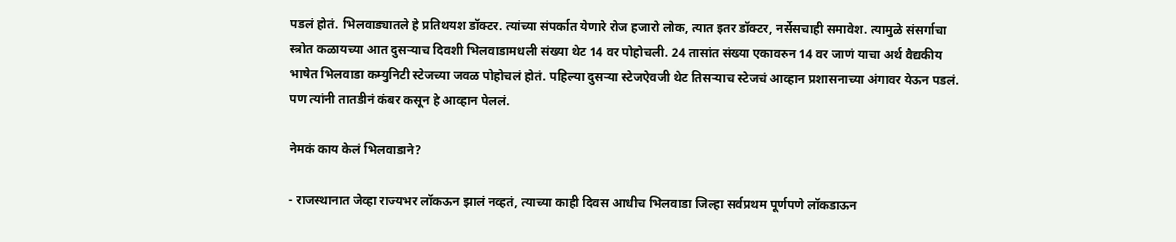पडलं होतं. भिलवाड्यातले हे प्रतिथयश डॉक्टर. त्यांच्या संपर्कात येणारे रोज हजारो लोक, त्यात इतर डॉक्टर, नर्सेसचाही समावेश. त्यामुळे संसर्गाचा स्त्रोत कळायच्या आत दुसर्‍याच दिवशी भिलवाडामधली संख्या थेट 14 वर पोहोचली. 24 तासांत संख्या एकावरुन 14 वर जाणं याचा अर्थ वैद्यकीय भाषेत भिलवाडा कम्युनिटी स्टेजच्या जवळ पोहोचलं होतं. पहिल्या दुसऱ्या स्टेजऐवजी थेट तिसऱ्याच स्टेजचं आव्हान प्रशासनाच्या अंगावर येऊन पडलं. पण त्यांनी तातडीनं कंबर कसून हे आव्हान पेललं.

नेमकं काय केलं भिलवाडाने?

- राजस्थानात जेव्हा राज्यभर लॉकऊन झालं नव्हतं, त्याच्या काही दिवस आधीच भिलवाडा जिल्हा सर्वप्रथम पूर्णपणे लॉकडाऊन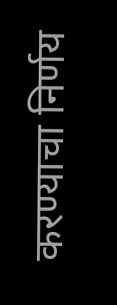करण्याचा निर्णय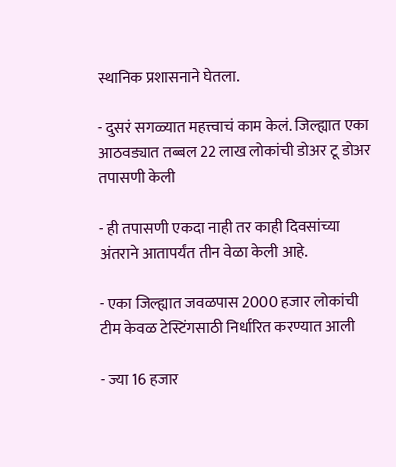स्थानिक प्रशासनाने घेतला.

- दुसरं सगळ्यात महत्त्वाचं काम केलं. जिल्ह्यात एका आठवड्यात तब्बल 22 लाख लोकांची डोअर टू डोअर तपासणी केली

- ही तपासणी एकदा नाही तर काही दिवसांच्या अंतराने आतापर्यंत तीन वेळा केली आहे.

- एका जिल्ह्यात जवळपास 2000 हजार लोकांची टीम केवळ टेस्टिंगसाठी निर्धारित करण्यात आली

- ज्या 16 हजार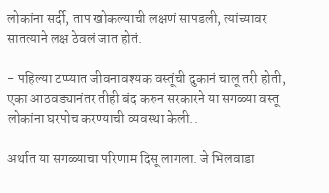लोकांना सर्दी, ताप खोकल्याची लक्षणं सापडली, त्यांच्यावर सातत्याने लक्ष ठेवलं जात होतं.

- पहिल्या टप्प्यात जीवनावश्यक वस्तूंची दुकानं चालू तरी होती, एका आठवड्यानंतर तीही बंद करुन सरकारने या सगळ्या वस्तू लोकांना घरपोच करण्याची व्यवस्था केली..

अर्थात या सगळ्याचा परिणाम दिसू लागला. जे भिलवाडा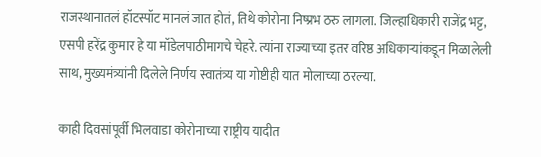राजस्थानातलं हॉटस्पॉट मानलं जात होतं, तिथे कोरोना निष्प्रभ ठरु लागला. जिल्हाधिकारी राजेंद्र भट्ट, एसपी हरेंद्र कुमार हे या मॉडेलपाठीमागचे चेहरे. त्यांना राज्याच्या इतर वरिष्ठ अधिकाऱ्यांकडून मिळालेली साथ, मुख्यमंत्र्यांनी दिलेले निर्णय स्वातंत्र्य या गोष्टीही यात मोलाच्या ठरल्या.

काही दिवसांपूर्वी भिलवाडा कोरोनाच्या राष्ट्रीय यादीत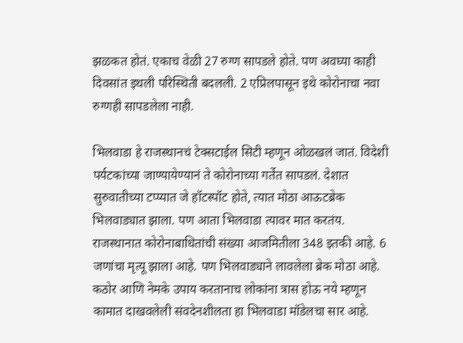झळकत होतं. एकाच वेळी 27 रुग्ण सापडले होते. पण अवघ्या काही दिवसांत इथली परिस्थिती बदलली. 2 एप्रिलपासून इथे कोरोनाचा नवा रुग्णही सापडलेला नाही.

भिलवाडा हे राजस्थानचं टेक्सटाईल सिटी म्हणून ओळखलं जातं. विदेशी पर्यटकांच्या जाण्यायेण्यानं ते कोरोनाच्या गर्तेत सापडलं. देशात सुरुवातीच्या टप्प्यात जे हॉटस्पॉट होते, त्यात मोठा आऊटब्रेक भिलवाड्यात झाला. पण आता भिलवाडा त्यावर मात करतंय. राजस्थानात कोरोनाबाधितांची संख्या आजमितीला 348 इतकी आहे. 6 जणांचा मृत्यू झाला आहे. पण भिलवाड्याने लावलेला ब्रेक मोठा आहे. कठोर आणि नेमके उपाय करतानाच लोकांना त्रास होऊ नये म्हणून कामात दाखवलेली संवदेनशीलता हा भिलवाडा मॉडेलचा सार आहे.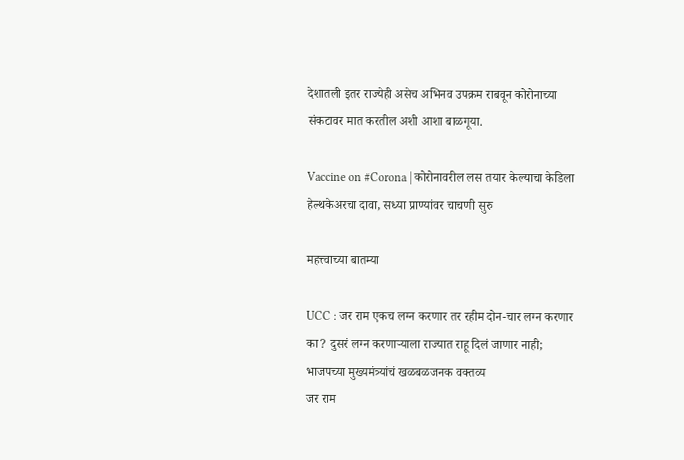देशातली इतर राज्येही असेच अभिनव उपक्रम राबवून कोरोनाच्या संकटावर मात करतील अशी आशा बाळगूया.

Vaccine on #Corona | कोरोनावरील लस तयार केल्याचा केडिला हेल्थकेअरचा दावा, सध्या प्राण्यांवर चाचणी सुरु

महत्त्वाच्या बातम्या

UCC : जर राम एकच लग्न करणार तर रहीम दोन-चार लग्न करणार का? दुसरं लग्न करणाऱ्याला राज्यात राहू दिलं जाणार नाही; भाजपच्या मुख्यमंत्र्यांचं खळबळजनक वक्तव्य
जर राम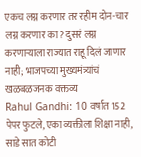एकच लग्न करणार तर रहीम दोन-चार लग्न करणार का? दुसरं लग्न करणाऱ्याला राज्यात राहू दिलं जाणार नाही; भाजपच्या मुख्यमंत्र्यांचं खळबळजनक वक्तव्य
Rahul Gandhi: 10 वर्षात 152 पेपर फुटले, एका व्यक्तीला शिक्षा नाही, साडे सात कोटी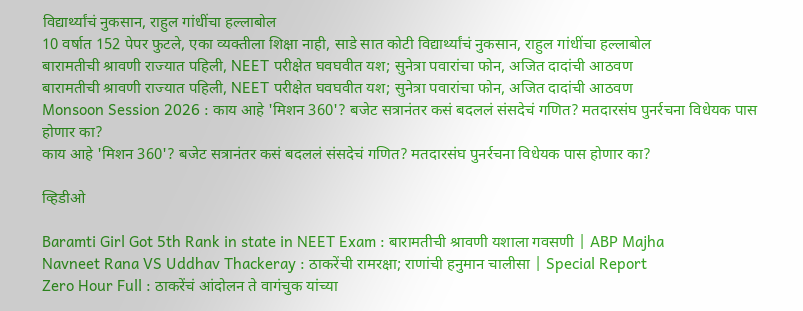विद्यार्थ्यांचं नुकसान, राहुल गांधींचा हल्लाबोल
10 वर्षात 152 पेपर फुटले, एका व्यक्तीला शिक्षा नाही, साडे सात कोटी विद्यार्थ्यांचं नुकसान, राहुल गांधींचा हल्लाबोल
बारामतीची श्रावणी राज्यात पहिली, NEET परीक्षेत घवघवीत यश; सुनेत्रा पवारांचा फोन, अजित दादांची आठवण
बारामतीची श्रावणी राज्यात पहिली, NEET परीक्षेत घवघवीत यश; सुनेत्रा पवारांचा फोन, अजित दादांची आठवण
Monsoon Session 2026 : काय आहे 'मिशन 360'? बजेट सत्रानंतर कसं बदललं संसदेचं गणित? मतदारसंघ पुनर्रचना विधेयक पास होणार का?
काय आहे 'मिशन 360'? बजेट सत्रानंतर कसं बदललं संसदेचं गणित? मतदारसंघ पुनर्रचना विधेयक पास होणार का?

व्हिडीओ

Baramti Girl Got 5th Rank in state in NEET Exam : बारामतीची श्रावणी यशाला गवसणी | ABP Majha
Navneet Rana VS Uddhav Thackeray : ठाकरेंची रामरक्षा; राणांची हनुमान चालीसा | Special Report
Zero Hour Full : ठाकरेंचं आंदोलन ते वागंचुक यांच्या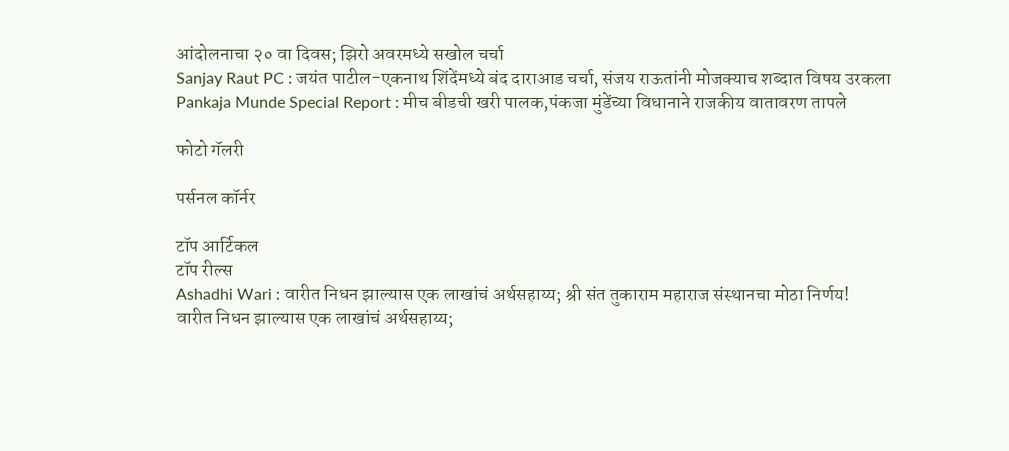आंदोलनाचा २० वा दिवस; झिरो अवरमध्ये सखोल चर्चा
Sanjay Raut PC : जयंत पाटील-एकनाथ शिंदेंमध्ये बंद दाराआड चर्चा, संजय राऊतांनी मोजक्याच शब्दात विषय उरकला
Pankaja Munde Special Report : मीच बीडची खरी पालक,पंकजा मुंडेंच्या विधानाने राजकीय वातावरण तापले

फोटो गॅलरी

पर्सनल कॉर्नर

टॉप आर्टिकल
टॉप रील्स
Ashadhi Wari : वारीत निधन झाल्यास एक लाखांचं अर्थसहाय्य; श्री संत तुकाराम महाराज संस्थानचा मोठा निर्णय!
वारीत निधन झाल्यास एक लाखांचं अर्थसहाय्य;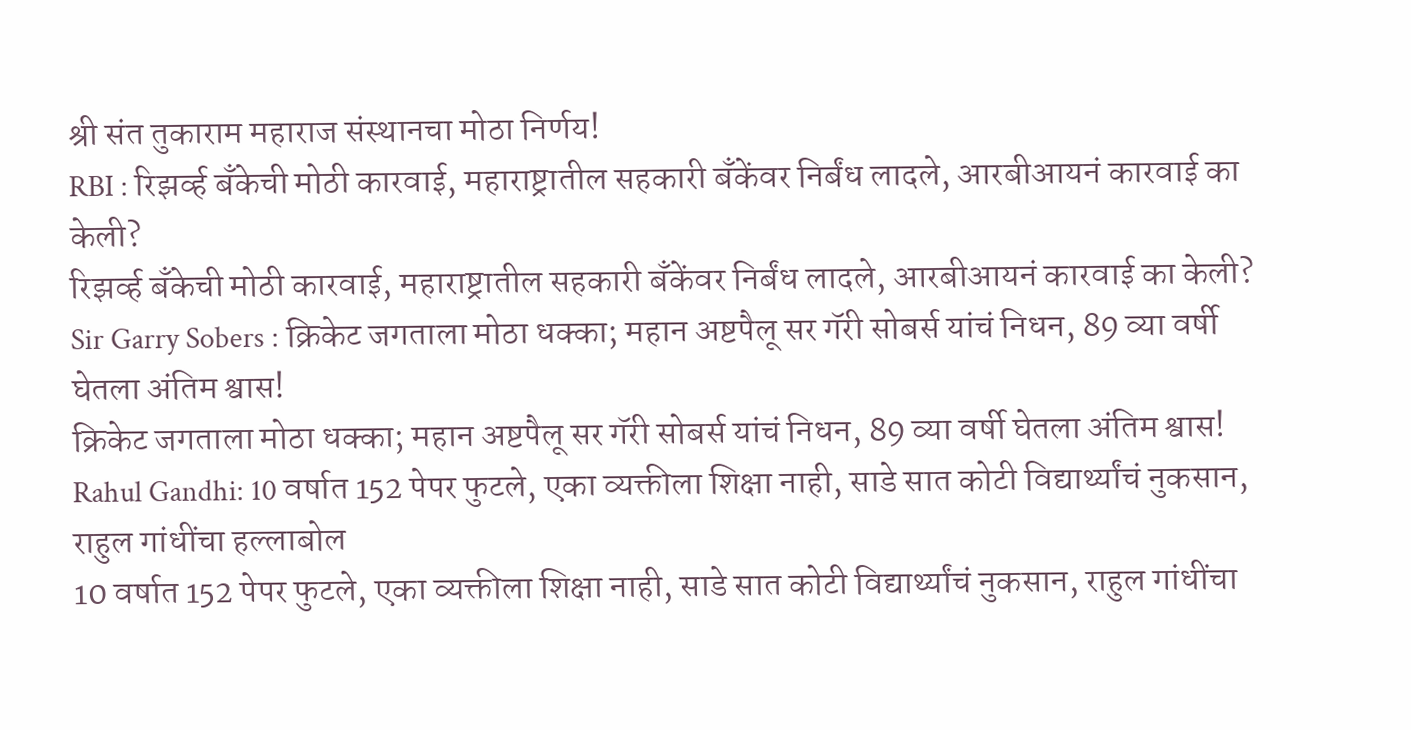श्री संत तुकाराम महाराज संस्थानचा मोठा निर्णय!
RBI : रिझर्व्ह बँकेची मोठी कारवाई, महाराष्ट्रातील सहकारी बँकेंवर निर्बंध लादले, आरबीआयनं कारवाई का केली?
रिझर्व्ह बँकेची मोठी कारवाई, महाराष्ट्रातील सहकारी बँकेंवर निर्बंध लादले, आरबीआयनं कारवाई का केली?
Sir Garry Sobers : क्रिकेट जगताला मोठा धक्का; महान अष्टपैलू सर गॅरी सोबर्स यांचं निधन, 89 व्या वर्षी घेतला अंतिम श्वास!
क्रिकेट जगताला मोठा धक्का; महान अष्टपैलू सर गॅरी सोबर्स यांचं निधन, 89 व्या वर्षी घेतला अंतिम श्वास!
Rahul Gandhi: 10 वर्षात 152 पेपर फुटले, एका व्यक्तीला शिक्षा नाही, साडे सात कोटी विद्यार्थ्यांचं नुकसान, राहुल गांधींचा हल्लाबोल
10 वर्षात 152 पेपर फुटले, एका व्यक्तीला शिक्षा नाही, साडे सात कोटी विद्यार्थ्यांचं नुकसान, राहुल गांधींचा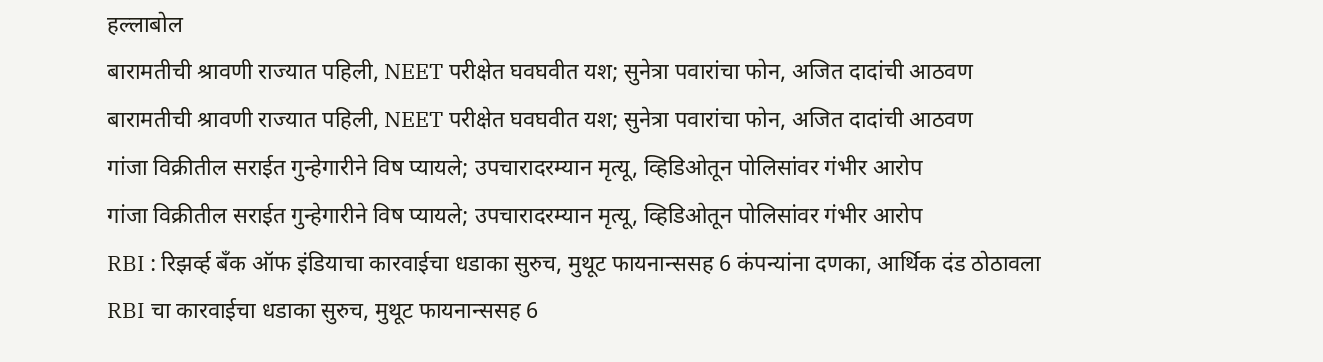हल्लाबोल
बारामतीची श्रावणी राज्यात पहिली, NEET परीक्षेत घवघवीत यश; सुनेत्रा पवारांचा फोन, अजित दादांची आठवण
बारामतीची श्रावणी राज्यात पहिली, NEET परीक्षेत घवघवीत यश; सुनेत्रा पवारांचा फोन, अजित दादांची आठवण
गांजा विक्रीतील सराईत गुन्हेगारीने विष प्यायले; उपचारादरम्यान मृत्यू, व्हिडिओतून पोलिसांवर गंभीर आरोप
गांजा विक्रीतील सराईत गुन्हेगारीने विष प्यायले; उपचारादरम्यान मृत्यू, व्हिडिओतून पोलिसांवर गंभीर आरोप
RBI : रिझर्व्ह बँक ऑफ इंडियाचा कारवाईचा धडाका सुरुच, मुथूट फायनान्ससह 6 कंपन्यांना दणका, आर्थिक दंड ठोठावला
RBI चा कारवाईचा धडाका सुरुच, मुथूट फायनान्ससह 6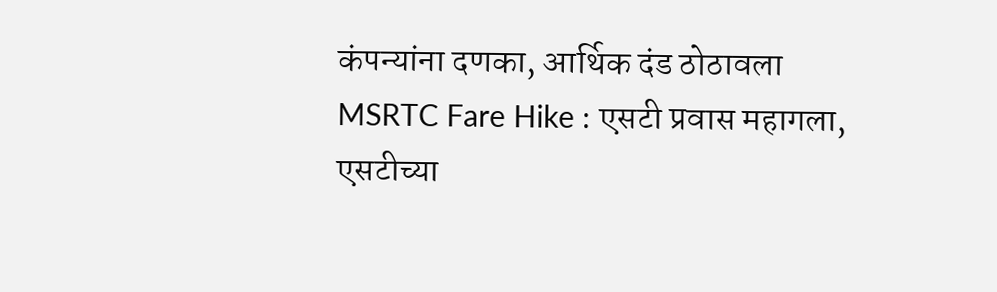कंपन्यांना दणका, आर्थिक दंड ठोठावला
MSRTC Fare Hike : एसटी प्रवास महागला, एसटीच्या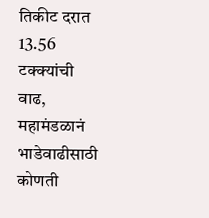तिकीट दरात 13.56 टक्क्यांची वाढ, महामंडळानं भाडेवाढीसाठी कोणती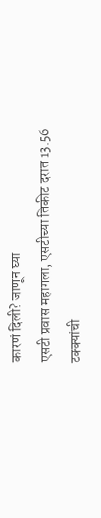कारणं दिली? जाणून घ्या
एसटी प्रवास महागला, एसटीच्या तिकीट दरात 13.56 टक्क्यांची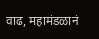वाढ, महामंडळानं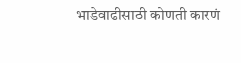भाडेवाढीसाठी कोणती कारणं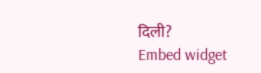दिली?
Embed widget